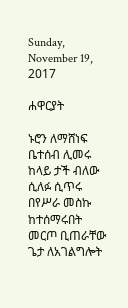Sunday, November 19, 2017

ሐዋርያት

ኑሮን ለማሸነፍ ቤተሰብ ሊመሩ
ከላይ ታች ብለው ሲለፉ ሲጥሩ
በየሥራ መስኩ ከተሰማሩበት
መርጦ ቢጠራቸው ጌታ ለአገልግሎት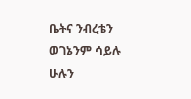ቤትና ንብረቴን ወገኔንም ሳይሉ
ሁሉን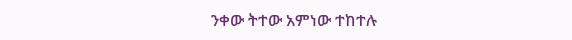ንቀው ትተው አምነው ተከተሉ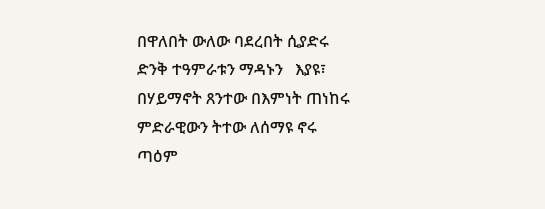በዋለበት ውለው ባደረበት ሲያድሩ
ድንቅ ተዓምራቱን ማዳኑን   እያዩ፣
በሃይማኖት ጸንተው በእምነት ጠነከሩ
ምድራዊውን ትተው ለሰማዩ ኖሩ
ጣዕም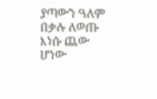ያጣውን ዓለም በቃሉ ለወጡ
እነሱ ጨው ሆነው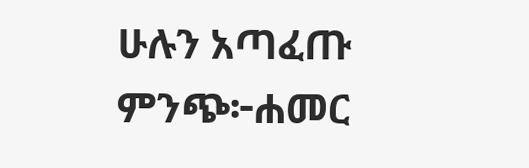ሁሉን አጣፈጡ
ምንጭ፦ሐመር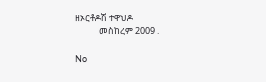ዘኦርቶዶሽ ተዋህዶ
            መስከረም 2009 .

No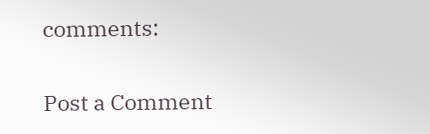comments:

Post a Comment